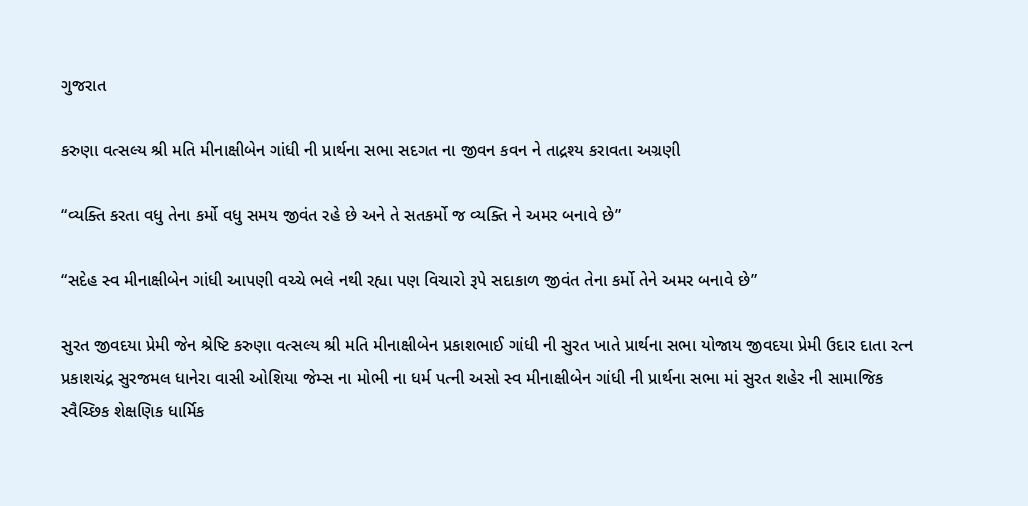ગુજરાત

કરુણા વત્સલ્ય શ્રી મતિ મીનાક્ષીબેન ગાંધી ની પ્રાર્થના સભા સદગત ના જીવન કવન ને તાદ્રશ્ય કરાવતા અગ્રણી

“વ્યક્તિ કરતા વધુ તેના કર્મો વધુ સમય જીવંત રહે છે અને તે સતકર્મો જ વ્યક્તિ ને અમર બનાવે છે”

“સદેહ સ્વ મીનાક્ષીબેન ગાંધી આપણી વચ્ચે ભલે નથી રહ્યા પણ વિચારો રૂપે સદાકાળ જીવંત તેના કર્મો તેને અમર બનાવે છે”

સુરત જીવદયા પ્રેમી જેન શ્રેષ્ટિ કરુણા વત્સલ્ય શ્રી મતિ મીનાક્ષીબેન પ્રકાશભાઈ ગાંધી ની સુરત ખાતે પ્રાર્થના સભા યોજાય જીવદયા પ્રેમી ઉદાર દાતા રત્ન પ્રકાશચંદ્ર સુરજમલ ધાનેરા વાસી ઓશિયા જેમ્સ ના મોભી ના ધર્મ પત્ની અસો સ્વ મીનાક્ષીબેન ગાંધી ની પ્રાર્થના સભા માં સુરત શહેર ની સામાજિક સ્વૈચ્છિક શેક્ષણિક ધાર્મિક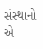સંસ્થાનો એ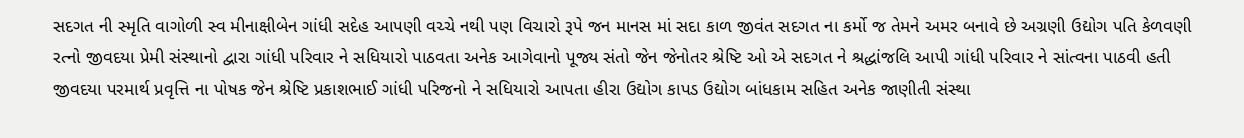સદગત ની સ્મૃતિ વાગોળી સ્વ મીનાક્ષીબેન ગાંધી સદેહ આપણી વચ્ચે નથી પણ વિચારો રૂપે જન માનસ માં સદા કાળ જીવંત સદગત ના કર્મો જ તેમને અમર બનાવે છે અગ્રણી ઉદ્યોગ પતિ કેળવણી રત્નો જીવદયા પ્રેમી સંસ્થાનો દ્વારા ગાંધી પરિવાર ને સધિયારો પાઠવતા અનેક આગેવાનો પૂજ્ય સંતો જેન જેનોતર શ્રેષ્ટિ ઓ એ સદગત ને શ્રદ્ધાંજલિ આપી ગાંધી પરિવાર ને સાંત્વના પાઠવી હતી જીવદયા પરમાર્થ પ્રવૃત્તિ ના પોષક જેન શ્રેષ્ટિ પ્રકાશભાઈ ગાંધી પરિજનો ને સધિયારો આપતા હીરા ઉદ્યોગ કાપડ ઉદ્યોગ બાંધકામ સહિત અનેક જાણીતી સંસ્થા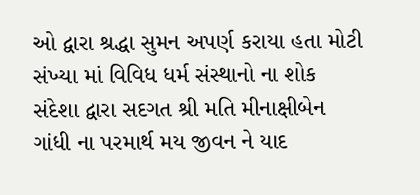ઓ દ્વારા શ્રદ્ધા સુમન અપર્ણ કરાયા હતા મોટી સંખ્યા માં વિવિધ ધર્મ સંસ્થાનો ના શોક સંદેશા દ્વારા સદગત શ્રી મતિ મીનાક્ષીબેન ગાંધી ના પરમાર્થ મય જીવન ને યાદ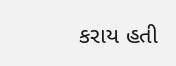કરાય હતી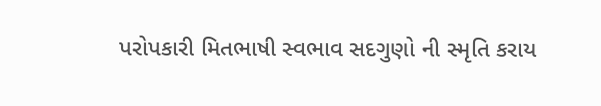પરોપકારી મિતભાષી સ્વભાવ સદગુણો ની સ્મૃતિ કરાય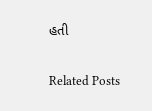હતી

Related Posts